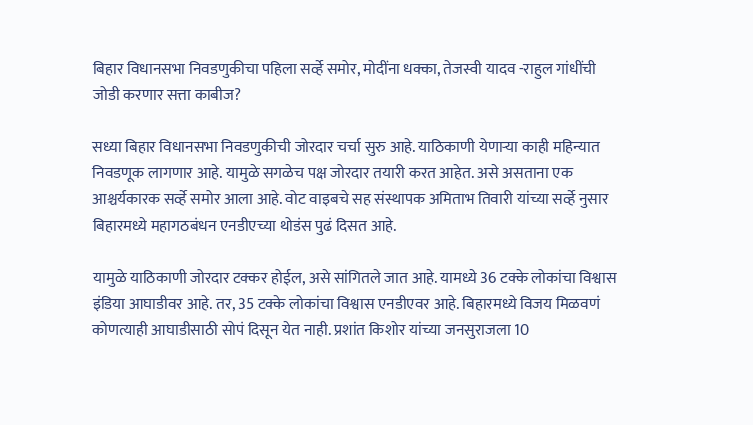बिहार विधानसभा निवडणुकीचा पहिला सर्व्हे समोर, मोदींना धक्का, तेजस्वी यादव -राहुल गांधींची जोडी करणार सत्ता काबीज?

सध्या बिहार विधानसभा निवडणुकीची जोरदार चर्चा सुरु आहे. याठिकाणी येणाऱ्या काही महिन्यात निवडणूक लागणार आहे. यामुळे सगळेच पक्ष जोरदार तयारी करत आहेत. असे असताना एक आश्चर्यकारक सर्व्हे समोर आला आहे. वोट वाइबचे सह संस्थापक अमिताभ तिवारी यांच्या सर्व्हे नुसार बिहारमध्ये महागठबंधन एनडीएच्या थोडंस पुढं दिसत आहे.

यामुळे याठिकाणी जोरदार टक्कर होईल, असे सांगितले जात आहे. यामध्ये 36 टक्के लोकांचा विश्वास इंडिया आघाडीवर आहे. तर, 35 टक्के लोकांचा विश्वास एनडीएवर आहे. बिहारमध्ये विजय मिळवणं कोणत्याही आघाडीसाठी सोपं दिसून येत नाही. प्रशांत किशोर यांच्या जनसुराजला 10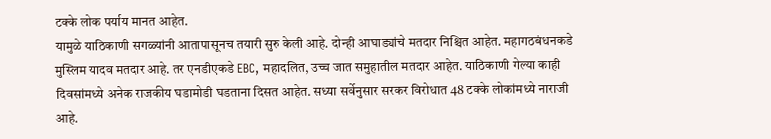टक्के लोक पर्याय मानत आहेत.
यामुळे याठिकाणी सगळ्यांनी आतापासूनच तयारी सुरु केली आहे. दोन्ही आघाड्यांचे मतदार निश्चित आहेत. महागठबंधनकडे मुस्लिम यादव मतदार आहे. तर एनडीएकडे EBC, महादलित, उच्च जात समुहातील मतदार आहेत. याठिकाणी गेल्या काही दिवसांमध्ये अनेक राजकीय घडामोडी घडताना दिसत आहेत. सध्या सर्वेनुसार सरकर विरोधात 48 टक्के लोकांमध्ये नाराजी आहे.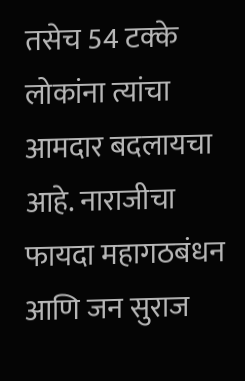तसेच 54 टक्के लोकांना त्यांचा आमदार बदलायचा आहे. नाराजीचा फायदा महागठबंधन आणि जन सुराज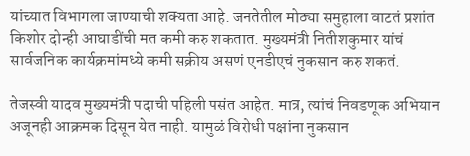यांच्यात विभागला जाण्याची शक्यता आहे. जनतेतील मोठ्या समुहाला वाटतं प्रशांत किशोर दोन्ही आघाडींची मत कमी करु शकतात. मुख्यमंत्री नितीशकुमार यांचं सार्वजनिक कार्यक्रमांमध्ये कमी सक्रीय असणं एनडीएचं नुकसान करु शकतं.

तेजस्वी यादव मुख्यमंत्री पदाची पहिली पसंत आहेत. मात्र, त्यांचं निवडणूक अभियान अजूनही आक्रमक दिसून येत नाही. यामुळं विरोधी पक्षांना नुकसान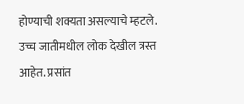होण्याची शक्यता असल्याचे म्हटले. उच्च जातीमधील लोक देखील त्रस्त आहेत. प्रसांत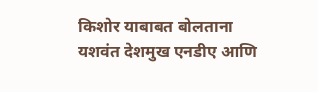किशोर याबाबत बोलताना यशवंत देशमुख एनडीए आणि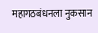महागठबंधनला नुकसान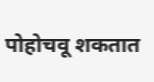पोहोचवू शकतात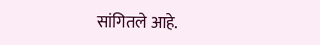सांगितले आहे.